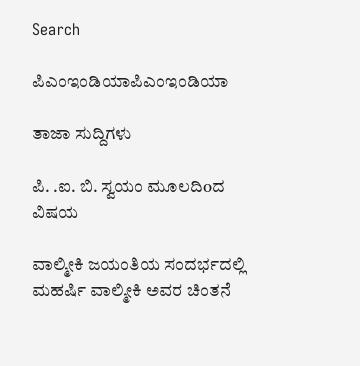Search

ಪಿಎಂಇಂಡಿಯಾಪಿಎಂಇಂಡಿಯಾ

ತಾಜಾ ಸುದ್ದಿಗಳು

ಪಿ. .ಐ. ಬಿ. ಸ್ವಯಂ ಮೂಲದಿoದ ವಿಷಯ

ವಾಲ್ಮೀಕಿ ಜಯಂತಿಯ ಸಂದರ್ಭದಲ್ಲಿ ಮಹರ್ಷಿ ವಾಲ್ಮೀಕಿ ಅವರ ಚಿಂತನೆ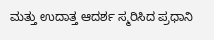ಮತ್ತು ಉದಾತ್ತ ಆದರ್ಶ ಸ್ಮರಿಸಿದ ಪ್ರಧಾನಿ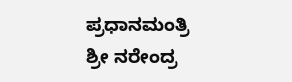ಪ್ರಧಾನಮಂತ್ರಿ ಶ್ರೀ ನರೇಂದ್ರ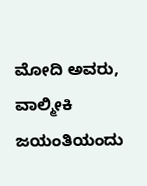ಮೋದಿ ಅವರು, ವಾಲ್ಮೀಕಿ ಜಯಂತಿಯಂದು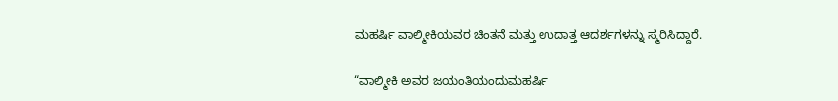ಮಹರ್ಷಿ ವಾಲ್ಮೀಕಿಯವರ ಚಿಂತನೆ ಮತ್ತು ಉದಾತ್ತ ಆದರ್ಶಗಳನ್ನು ಸ್ಮರಿಸಿದ್ದಾರೆ.

“ವಾಲ್ಮೀಕಿ ಅವರ ಜಯಂತಿಯಂದುಮಹರ್ಷಿ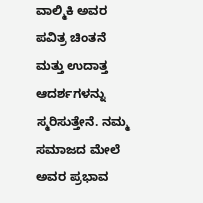ವಾಲ್ಮಿಕಿ ಅವರ ಪವಿತ್ರ ಚಿಂತನೆ ಮತ್ತು ಉದಾತ್ತ ಆದರ್ಶಗಳನ್ನು ಸ್ಮರಿಸುತ್ತೇನೆ. ನಮ್ಮ ಸಮಾಜದ ಮೇಲೆ ಅವರ ಪ್ರಭಾವ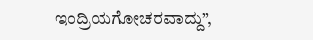ಇಂದ್ರಿಯಗೋಚರವಾದ್ದು”,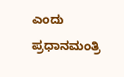ಎಂದು ಪ್ರಧಾನಮಂತ್ರಿ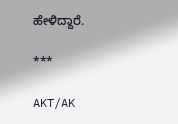ಹೇಳಿದ್ದಾರೆ.

***

AKT/AK